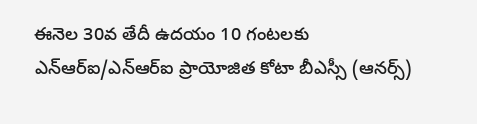ఈనెల 30వ తేదీ ఉదయం 10 గంటలకు ఎన్ఆర్ఐ/ఎన్ఆర్ఐ ప్రాయోజిత కోటా బీఎస్సీ (ఆనర్స్)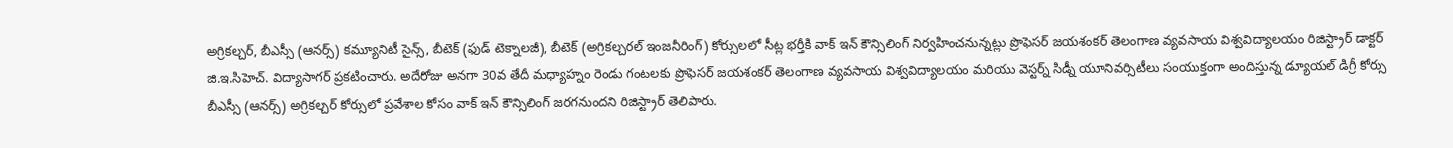అగ్రికల్చర్, బీఎస్సీ (ఆనర్స్) కమ్యూనిటీ సైన్స్, బీటెక్ (ఫుడ్ టెక్నాలజీ), బీటెక్ (అగ్రికల్చరల్ ఇంజనీరింగ్) కోర్సులలో సీట్ల భర్తీకి వాక్ ఇన్ కౌన్సిలింగ్ నిర్వహించనున్నట్లు ప్రొఫెసర్ జయశంకర్ తెలంగాణ వ్యవసాయ విశ్వవిద్యాలయం రిజిస్ట్రార్ డాక్టర్ జి.ఇ.సిహెచ్. విద్యాసాగర్ ప్రకటించారు. అదేరోజు అనగా 30వ తేదీ మధ్యాహ్నం రెండు గంటలకు ప్రొఫెసర్ జయశంకర్ తెలంగాణ వ్యవసాయ విశ్వవిద్యాలయం మరియు వెస్టర్న్ సిడ్నీ యూనివర్సిటీలు సంయుక్తంగా అందిస్తున్న డ్యూయల్ డిగ్రీ కోర్సు బీఎస్సీ (ఆనర్స్) అగ్రికల్చర్ కోర్సులో ప్రవేశాల కోసం వాక్ ఇన్ కౌన్సిలింగ్ జరగనుందని రిజిస్ట్రార్ తెలిపారు.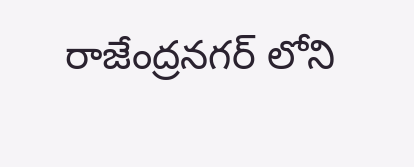రాజేంద్రనగర్ లోని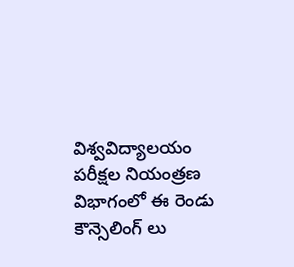విశ్వవిద్యాలయం పరీక్షల నియంత్రణ విభాగంలో ఈ రెండు కౌన్సెలింగ్ లు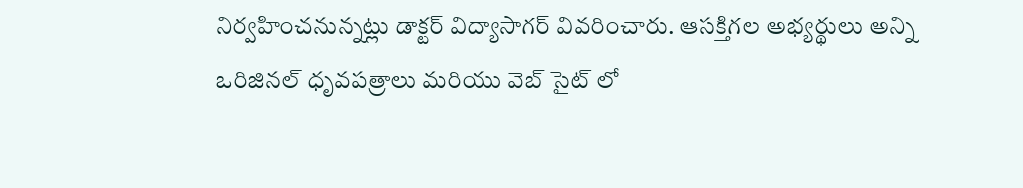నిర్వహించనున్నట్లు డాక్టర్ విద్యాసాగర్ వివరించారు. ఆసక్తిగల అభ్యర్థులు అన్ని ఒరిజినల్ ధృవపత్రాలు మరియు వెబ్ సైట్ లో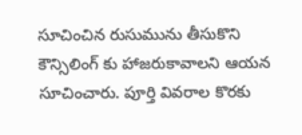సూచించిన రుసుమును తీసుకొని కౌన్సిలింగ్ కు హాజరుకావాలని ఆయన సూచించారు. పూర్తి వివరాల కొరకు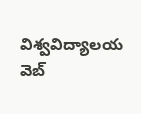విశ్వవిద్యాలయ వెబ్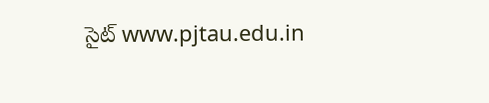సైట్ www.pjtau.edu.in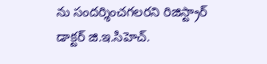ను సందర్శించగలరని రిజిస్ట్రార్ డాక్టర్ జి.ఇ.సిహెచ్.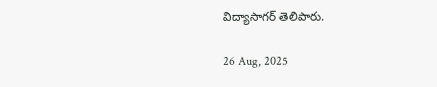విద్యాసాగర్ తెలిపారు.

26 Aug, 2025